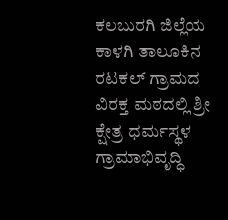ಕಲಬುರಗಿ ಜಿಲ್ಲೆಯ ಕಾಳಗಿ ತಾಲೂಕಿನ ರಟಕಲ್ ಗ್ರಾಮದ ವಿರಕ್ತ ಮಠದಲ್ಲಿ ಶ್ರೀ ಕ್ಷೇತ್ರ ಧರ್ಮಸ್ಥಳ ಗ್ರಾಮಾಭಿವೃದ್ಧಿ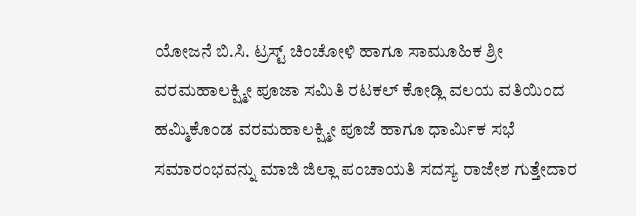ಯೋಜನೆ ಬಿ.ಸಿ. ಟ್ರಸ್ಟ್ ಚಿಂಚೋಳಿ ಹಾಗೂ ಸಾಮೂಹಿಕ ಶ್ರೀ ವರಮಹಾಲಕ್ಷ್ಮೀ ಪೂಜಾ ಸಮಿತಿ ರಟಕಲ್ ಕೋಡ್ಲಿ ವಲಯ ವತಿಯಿಂದ ಹಮ್ಮಿಕೊಂಡ ವರಮಹಾಲಕ್ಷ್ಮೀ ಪೂಜೆ ಹಾಗೂ ಧಾರ್ಮಿಕ ಸಭೆ ಸಮಾರಂಭವನ್ನು ಮಾಜಿ ಜಿಲ್ಲಾ ಪಂಚಾಯತಿ ಸದಸ್ಯ ರಾಜೇಶ ಗುತ್ತೇದಾರ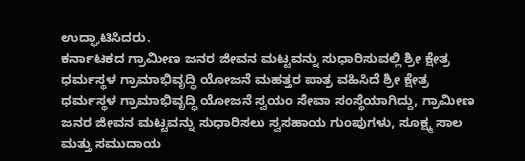ಉದ್ಘಾಟಿಸಿದರು.
ಕರ್ನಾಟಕದ ಗ್ರಾಮೀಣ ಜನರ ಜೀವನ ಮಟ್ಟವನ್ನು ಸುಧಾರಿಸುವಲ್ಲಿ ಶ್ರೀ ಕ್ಷೇತ್ರ ಧರ್ಮಸ್ಥಳ ಗ್ರಾಮಾಭಿವೃದ್ಧಿ ಯೋಜನೆ ಮಹತ್ತರ ಪಾತ್ರ ವಹಿಸಿದೆ ಶ್ರೀ ಕ್ಷೇತ್ರ ಧರ್ಮಸ್ಥಳ ಗ್ರಾಮಾಭಿವೃದ್ಧಿ ಯೋಜನೆ ಸ್ವಯಂ ಸೇವಾ ಸಂಸ್ಥೆಯಾಗಿದ್ದು, ಗ್ರಾಮೀಣ ಜನರ ಜೀವನ ಮಟ್ಟವನ್ನು ಸುಧಾರಿಸಲು ಸ್ವಸಹಾಯ ಗುಂಪುಗಳು, ಸೂಕ್ಷ್ಮ ಸಾಲ ಮತ್ತು ಸಮುದಾಯ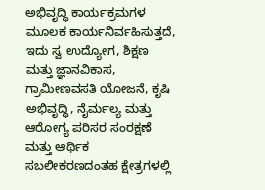ಅಭಿವೃದ್ಧಿ ಕಾರ್ಯಕ್ರಮಗಳ ಮೂಲಕ ಕಾರ್ಯನಿರ್ವಹಿಸುತ್ತದೆ, ಇದು ಸ್ವ ಉದ್ಯೋಗ, ಶಿಕ್ಷಣ ಮತ್ತು ಜ್ಞಾನವಿಕಾಸ, ಗ್ರಾಮೀಣವಸತಿ ಯೋಜನೆ, ಕೃಷಿ ಅಭಿವೃದ್ಧಿ, ನೈರ್ಮಲ್ಯ ಮತ್ತು ಆರೋಗ್ಯ ಪರಿಸರ ಸಂರಕ್ಷಣೆ ಮತ್ತು ಆರ್ಥಿಕ ಸಬಲೀಕರಣದಂತಹ ಕ್ಷೇತ್ರಗಳಲ್ಲಿ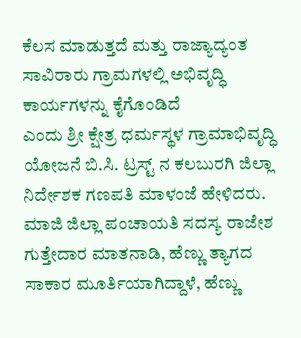ಕೆಲಸ ಮಾಡುತ್ತದೆ ಮತ್ತು ರಾಜ್ಯಾದ್ಯಂತ ಸಾವಿರಾರು ಗ್ರಾಮಗಳಲ್ಲಿ ಅಭಿವೃದ್ಧಿ ಕಾರ್ಯಗಳನ್ನು ಕೈಗೊಂಡಿದೆ
ಎಂದು ಶ್ರೀ ಕ್ಷೇತ್ರ ಧರ್ಮಸ್ಥಳ ಗ್ರಾಮಾಭಿವೃದ್ಧಿ ಯೋಜನೆ ಬಿ.ಸಿ. ಟ್ರಸ್ಟ್ ನ ಕಲಬುರಗಿ ಜಿಲ್ಲಾ ನಿರ್ದೇಶಕ ಗಣಪತಿ ಮಾಳಂಜೆ ಹೇಳಿದರು.
ಮಾಜಿ ಜಿಲ್ಲಾ ಪಂಚಾಯತಿ ಸದಸ್ಯ ರಾಜೇಶ ಗುತ್ತೇದಾರ ಮಾತನಾಡಿ, ಹೆಣ್ಣು ತ್ಯಾಗದ ಸಾಕಾರ ಮೂರ್ತಿಯಾಗಿದ್ದಾಳೆ, ಹೆಣ್ಣು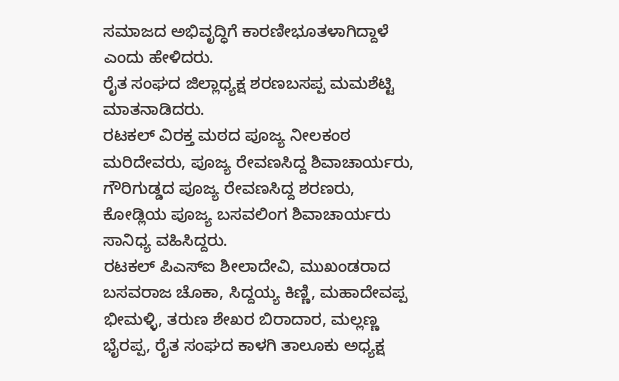ಸಮಾಜದ ಅಭಿವೃದ್ಧಿಗೆ ಕಾರಣೀಭೂತಳಾಗಿದ್ದಾಳೆ ಎಂದು ಹೇಳಿದರು.
ರೈತ ಸಂಘದ ಜಿಲ್ಲಾಧ್ಯಕ್ಷ ಶರಣಬಸಪ್ಪ ಮಮಶೆಟ್ಟಿ ಮಾತನಾಡಿದರು.
ರಟಕಲ್ ವಿರಕ್ತ ಮಠದ ಪೂಜ್ಯ ನೀಲಕಂಠ ಮರಿದೇವರು, ಪೂಜ್ಯ ರೇವಣಸಿದ್ದ ಶಿವಾಚಾರ್ಯರು, ಗೌರಿಗುಡ್ಡದ ಪೂಜ್ಯ ರೇವಣಸಿದ್ದ ಶರಣರು, ಕೋಡ್ಲಿಯ ಪೂಜ್ಯ ಬಸವಲಿಂಗ ಶಿವಾಚಾರ್ಯರು ಸಾನಿಧ್ಯ ವಹಿಸಿದ್ದರು.
ರಟಕಲ್ ಪಿಎಸ್ಐ ಶೀಲಾದೇವಿ, ಮುಖಂಡರಾದ ಬಸವರಾಜ ಚೊಕಾ, ಸಿದ್ದಯ್ಯ ಕಿಣ್ಣಿ, ಮಹಾದೇವಪ್ಪ ಭೀಮಳ್ಳಿ, ತರುಣ ಶೇಖರ ಬಿರಾದಾರ, ಮಲ್ಲಣ್ಣ ಭೈರಪ್ಪ, ರೈತ ಸಂಘದ ಕಾಳಗಿ ತಾಲೂಕು ಅಧ್ಯಕ್ಷ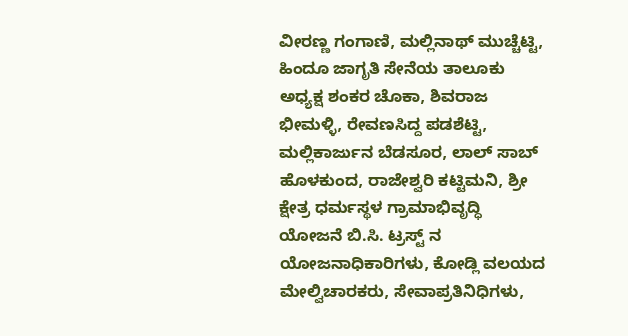ವೀರಣ್ಣ ಗಂಗಾಣಿ, ಮಲ್ಲಿನಾಥ್ ಮುಚ್ಚೆಟ್ಟಿ, ಹಿಂದೂ ಜಾಗೃತಿ ಸೇನೆಯ ತಾಲೂಕು ಅಧ್ಯಕ್ಷ ಶಂಕರ ಚೊಕಾ, ಶಿವರಾಜ ಭೀಮಳ್ಳಿ, ರೇವಣಸಿದ್ದ ಪಡಶೆಟ್ಟಿ, ಮಲ್ಲಿಕಾರ್ಜುನ ಬೆಡಸೂರ, ಲಾಲ್ ಸಾಬ್ ಹೊಳಕುಂದ, ರಾಜೇಶ್ವರಿ ಕಟ್ಟಿಮನಿ, ಶ್ರೀ ಕ್ಷೇತ್ರ ಧರ್ಮಸ್ಥಳ ಗ್ರಾಮಾಭಿವೃದ್ಧಿ ಯೋಜನೆ ಬಿ.ಸಿ. ಟ್ರಸ್ಟ್ ನ ಯೋಜನಾಧಿಕಾರಿಗಳು, ಕೋಡ್ಲಿ ವಲಯದ ಮೇಲ್ವಿಚಾರಕರು, ಸೇವಾಪ್ರತಿನಿಧಿಗಳು,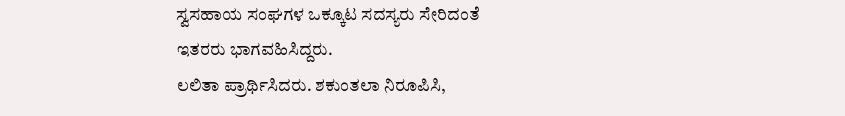ಸ್ವಸಹಾಯ ಸಂಘಗಳ ಒಕ್ಕೂಟ ಸದಸ್ಯರು ಸೇರಿದಂತೆ ಇತರರು ಭಾಗವಹಿಸಿದ್ದರು.
ಲಲಿತಾ ಪ್ರಾರ್ಥಿಸಿದರು. ಶಕುಂತಲಾ ನಿರೂಪಿಸಿ,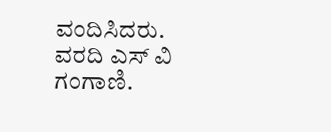ವಂದಿಸಿದರು.
ವರದಿ ಎಸ್ ವಿ ಗಂಗಾಣಿ.